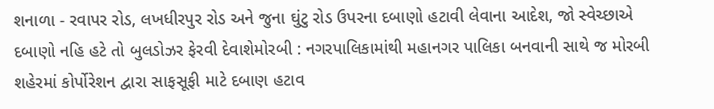શનાળા - રવાપર રોડ, લખધીરપુર રોડ અને જુના ઘુંટુ રોડ ઉપરના દબાણો હટાવી લેવાના આદેશ, જો સ્વેચ્છાએ દબાણો નહિ હટે તો બુલડોઝર ફેરવી દેવાશેમોરબી : નગરપાલિકામાંથી મહાનગર પાલિકા બનવાની સાથે જ મોરબી શહેરમાં કોર્પોરેશન દ્વારા સાફસૂફી માટે દબાણ હટાવ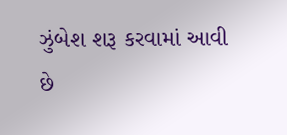ઝુંબેશ શરૂ કરવામાં આવી છે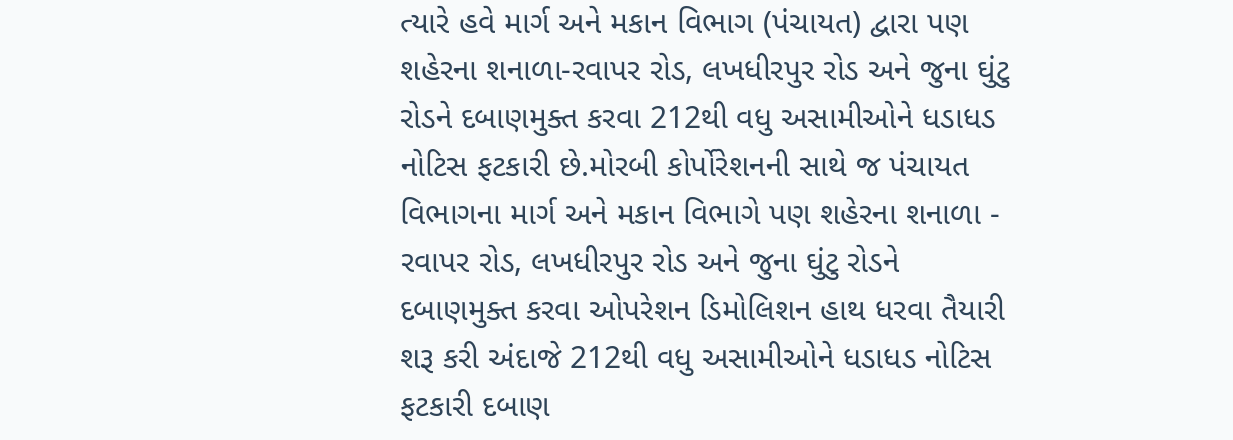ત્યારે હવે માર્ગ અને મકાન વિભાગ (પંચાયત) દ્વારા પણ શહેરના શનાળા-રવાપર રોડ, લખધીરપુર રોડ અને જુના ઘુંટુ રોડને દબાણમુક્ત કરવા 212થી વધુ અસામીઓને ધડાધડ નોટિસ ફટકારી છે.મોરબી કોર્પોરેશનની સાથે જ પંચાયત વિભાગના માર્ગ અને મકાન વિભાગે પણ શહેરના શનાળા - રવાપર રોડ, લખધીરપુર રોડ અને જુના ઘુંટુ રોડને દબાણમુક્ત કરવા ઓપરેશન ડિમોલિશન હાથ ધરવા તૈયારી શરૂ કરી અંદાજે 212થી વધુ અસામીઓને ધડાધડ નોટિસ ફટકારી દબાણ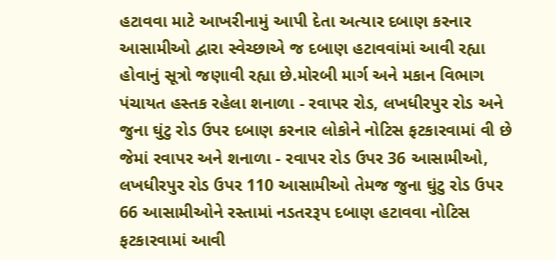હટાવવા માટે આખરીનામું આપી દેતા અત્યાર દબાણ કરનાર આસામીઓ દ્વારા સ્વેચ્છાએ જ દબાણ હટાવવાંમાં આવી રહ્યા હોવાનું સૂત્રો જણાવી રહ્યા છે.મોરબી માર્ગ અને મકાન વિભાગ પંચાયત હસ્તક રહેલા શનાળા - રવાપર રોડ, લખધીરપુર રોડ અને જુના ઘુંટુ રોડ ઉપર દબાણ કરનાર લોકોને નોટિસ ફટકારવામાં વી છે જેમાં રવાપર અને શનાળા - રવાપર રોડ ઉપર 36 આસામીઓ, લખધીરપુર રોડ ઉપર 110 આસામીઓ તેમજ જુના ઘુંટુ રોડ ઉપર 66 આસામીઓને રસ્તામાં નડતરરૂપ દબાણ હટાવવા નોટિસ ફટકારવામાં આવી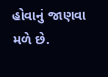હોવાનું જાણવા મળે છે.